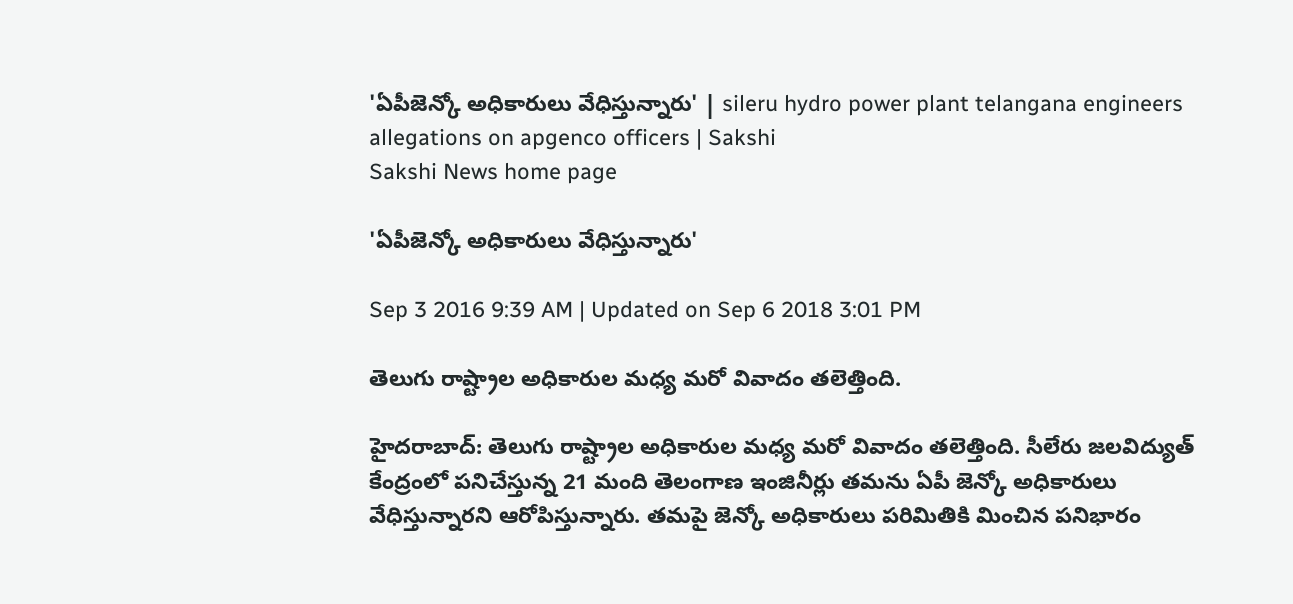'ఏపీజెన్కో అధికారులు వేధిస్తున్నారు' | sileru hydro power plant telangana engineers allegations on apgenco officers | Sakshi
Sakshi News home page

'ఏపీజెన్కో అధికారులు వేధిస్తున్నారు'

Sep 3 2016 9:39 AM | Updated on Sep 6 2018 3:01 PM

తెలుగు రాష్ట్రాల అధికారుల మధ్య మరో వివాదం తలెత్తింది.

హైదరాబాద్: తెలుగు రాష్ట్రాల అధికారుల మధ్య మరో వివాదం తలెత్తింది. సీలేరు జలవిద్యుత్ కేంద్రంలో పనిచేస్తున్న 21 మంది తెలంగాణ ఇంజినీర్లు తమను ఏపీ జెన్కో అధికారులు వేధిస్తున్నారని ఆరోపిస్తున్నారు. తమపై జెన్కో అధికారులు పరిమితికి మించిన పనిభారం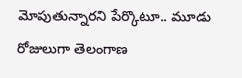మోపుతున్నారని పేర్కొటూ.. మూడు రోజులుగా తెలంగాణ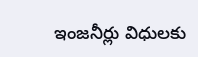ఇంజనీర్లు విధులకు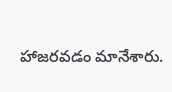హాజరవడం మానేశారు.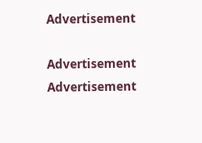Advertisement

Advertisement
Advertisement